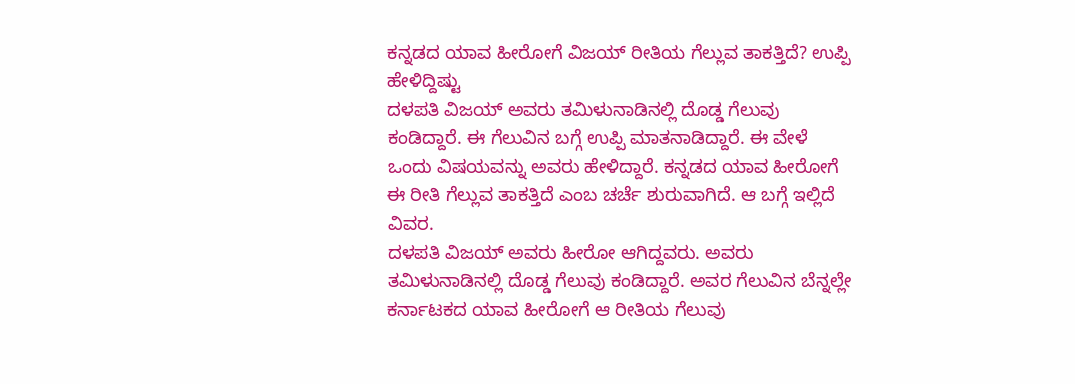ಕನ್ನಡದ ಯಾವ ಹೀರೋಗೆ ವಿಜಯ್ ರೀತಿಯ ಗೆಲ್ಲುವ ತಾಕತ್ತಿದೆ? ಉಪ್ಪಿ ಹೇಳಿದ್ದಿಷ್ಟು
ದಳಪತಿ ವಿಜಯ್ ಅವರು ತಮಿಳುನಾಡಿನಲ್ಲಿ ದೊಡ್ಡ ಗೆಲುವು ಕಂಡಿದ್ದಾರೆ. ಈ ಗೆಲುವಿನ ಬಗ್ಗೆ ಉಪ್ಪಿ ಮಾತನಾಡಿದ್ದಾರೆ. ಈ ವೇಳೆ ಒಂದು ವಿಷಯವನ್ನು ಅವರು ಹೇಳಿದ್ದಾರೆ. ಕನ್ನಡದ ಯಾವ ಹೀರೋಗೆ ಈ ರೀತಿ ಗೆಲ್ಲುವ ತಾಕತ್ತಿದೆ ಎಂಬ ಚರ್ಚೆ ಶುರುವಾಗಿದೆ. ಆ ಬಗ್ಗೆ ಇಲ್ಲಿದೆ ವಿವರ.
ದಳಪತಿ ವಿಜಯ್ ಅವರು ಹೀರೋ ಆಗಿದ್ದವರು. ಅವರು ತಮಿಳುನಾಡಿನಲ್ಲಿ ದೊಡ್ಡ ಗೆಲುವು ಕಂಡಿದ್ದಾರೆ. ಅವರ ಗೆಲುವಿನ ಬೆನ್ನಲ್ಲೇ ಕರ್ನಾಟಕದ ಯಾವ ಹೀರೋಗೆ ಆ ರೀತಿಯ ಗೆಲುವು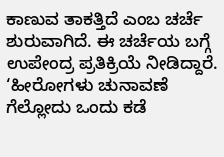ಕಾಣುವ ತಾಕತ್ತಿದೆ ಎಂಬ ಚರ್ಚೆ ಶುರುವಾಗಿದೆ. ಈ ಚರ್ಚೆಯ ಬಗ್ಗೆ ಉಪೇಂದ್ರ ಪ್ರತಿಕ್ರಿಯೆ ನೀಡಿದ್ದಾರೆ. ‘ಹೀರೋಗಳು ಚುನಾವಣೆ ಗೆಲ್ಲೋದು ಒಂದು ಕಡೆ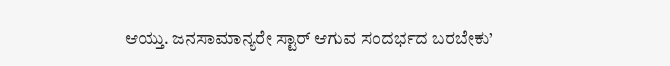ಆಯ್ತು. ಜನಸಾಮಾನ್ಯರೇ ಸ್ಟಾರ್ ಆಗುವ ಸಂದರ್ಭದ ಬರಬೇಕು’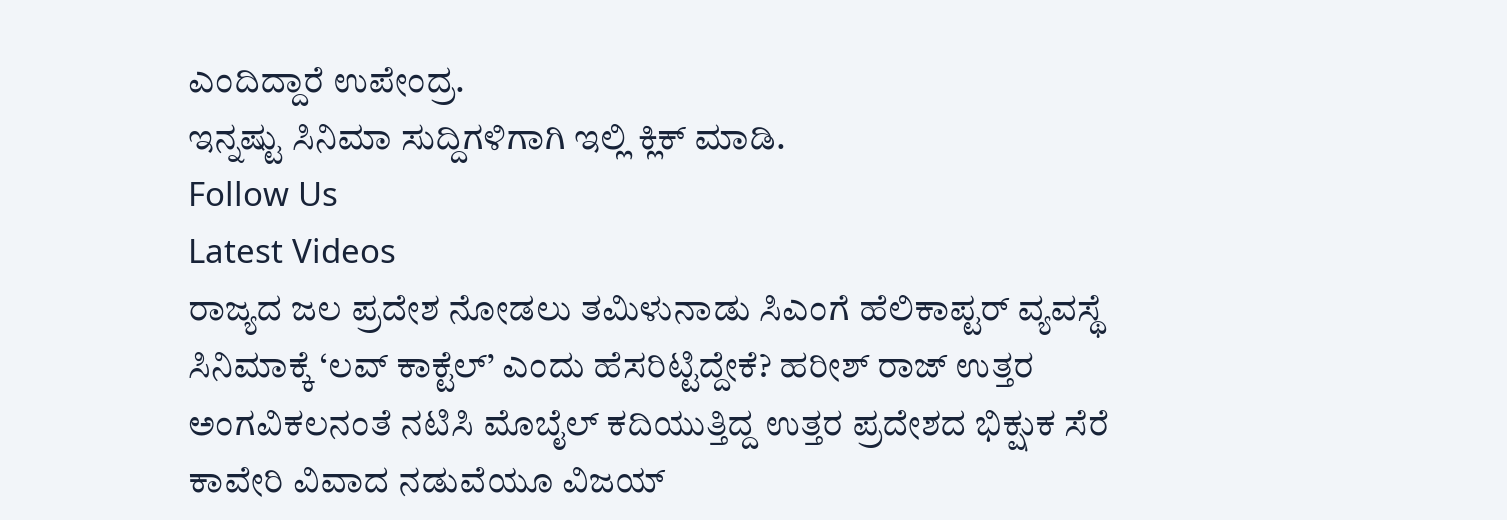ಎಂದಿದ್ದಾರೆ ಉಪೇಂದ್ರ.
ಇನ್ನಷ್ಟು ಸಿನಿಮಾ ಸುದ್ದಿಗಳಿಗಾಗಿ ಇಲ್ಲಿ ಕ್ಲಿಕ್ ಮಾಡಿ.
Follow Us
Latest Videos
ರಾಜ್ಯದ ಜಲ ಪ್ರದೇಶ ನೋಡಲು ತಮಿಳುನಾಡು ಸಿಎಂಗೆ ಹೆಲಿಕಾಪ್ಟರ್ ವ್ಯವಸ್ಥೆ
ಸಿನಿಮಾಕ್ಕೆ ‘ಲವ್ ಕಾಕ್ಟೆಲ್’ ಎಂದು ಹೆಸರಿಟ್ಟಿದ್ದೇಕೆ? ಹರೀಶ್ ರಾಜ್ ಉತ್ತರ
ಅಂಗವಿಕಲನಂತೆ ನಟಿಸಿ ಮೊಬೈಲ್ ಕದಿಯುತ್ತಿದ್ದ ಉತ್ತರ ಪ್ರದೇಶದ ಭಿಕ್ಷುಕ ಸೆರೆ
ಕಾವೇರಿ ವಿವಾದ ನಡುವೆಯೂ ವಿಜಯ್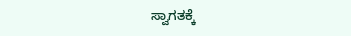ಸ್ವಾಗತಕ್ಕೆ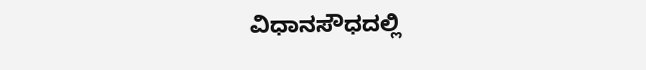ವಿಧಾನಸೌಧದಲ್ಲಿ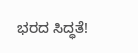ಭರದ ಸಿದ್ಧತೆ!